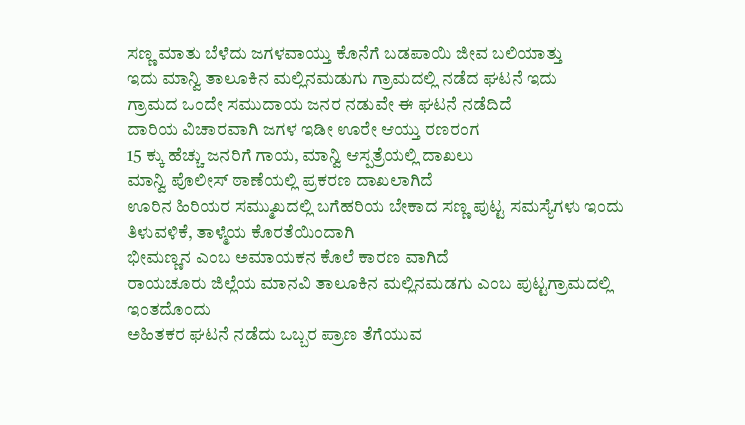ಸಣ್ಣ ಮಾತು ಬೆಳೆದು ಜಗಳವಾಯ್ತು ಕೊನೆಗೆ ಬಡಪಾಯಿ ಜೀವ ಬಲಿಯಾತ್ತು
ಇದು ಮಾನ್ವಿ ತಾಲೂಕಿನ ಮಲ್ಲಿನಮಡುಗು ಗ್ರಾಮದಲ್ಲಿ ನಡೆದ ಘಟನೆ ಇದು
ಗ್ರಾಮದ ಒಂದೇ ಸಮುದಾಯ ಜನರ ನಡುವೇ ಈ ಘಟನೆ ನಡೆದಿದೆ
ದಾರಿಯ ವಿಚಾರವಾಗಿ ಜಗಳ ಇಡೀ ಊರೇ ಆಯ್ತು ರಣರಂಗ
15 ಕ್ಕು ಹೆಚ್ಚು ಜನರಿಗೆ ಗಾಯ, ಮಾನ್ವಿ ಆಸ್ಪತ್ರೆಯಲ್ಲಿ ದಾಖಲು
ಮಾನ್ವಿ ಪೊಲೀಸ್ ಠಾಣೆಯಲ್ಲಿ ಪ್ರಕರಣ ದಾಖಲಾಗಿದೆ
ಊರಿನ ಹಿರಿಯರ ಸಮ್ಮುಖದಲ್ಲಿ ಬಗೆಹರಿಯ ಬೇಕಾದ ಸಣ್ಣ ಪುಟ್ಟ ಸಮಸ್ಯೆಗಳು ಇಂದು ತಿಳುವಳಿಕೆ, ತಾಳ್ಮೆಯ ಕೊರತೆಯಿಂದಾಗಿ
ಭೀಮಣ್ಣನ ಎಂಬ ಅಮಾಯಕನ ಕೊಲೆ ಕಾರಣ ವಾಗಿದೆ
ರಾಯಚೂರು ಜಿಲ್ಲೆಯ ಮಾನವಿ ತಾಲೂಕಿನ ಮಲ್ಲಿನಮಡಗು ಎಂಬ ಪುಟ್ಟಗ್ರಾಮದಲ್ಲಿ ಇಂತದೊಂದು
ಅಹಿತಕರ ಘಟನೆ ನಡೆದು ಒಬ್ಬರ ಪ್ರಾಣ ತೆಗೆಯುವ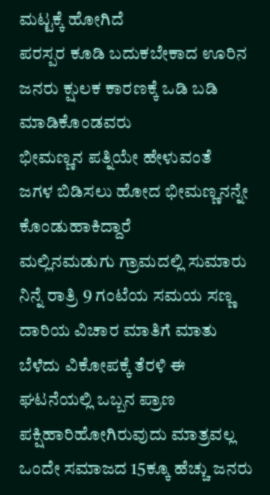ಮಟ್ಟಕ್ಕೆ ಹೋಗಿದೆ
ಪರಸ್ಪರ ಕೂಡಿ ಬದುಕಬೇಕಾದ ಊರಿನ ಜನರು ಕ್ಷುಲಕ ಕಾರಣಕ್ಕೆ ಒಡಿ ಬಡಿ ಮಾಡಿಕೊಂಡವರು
ಭೀಮಣ್ಣನ ಪತ್ನಿಯೇ ಹೇಳುವಂತೆ
ಜಗಳ ಬಿಡಿಸಲು ಹೋದ ಭೀಮಣ್ಣನನ್ನೇ ಕೊಂಡುಹಾಕಿದ್ದಾರೆ
ಮಲ್ಲಿನಮಡುಗು ಗ್ರಾಮದಲ್ಲಿ ಸುಮಾರು ನಿನ್ನೆ ರಾತ್ರಿ 9 ಗಂಟೆಯ ಸಮಯ ಸಣ್ಣ ದಾರಿಯ ವಿಚಾರ ಮಾತಿಗೆ ಮಾತು ಬೆಳೆದು ವಿಕೋಪಕ್ಕೆ ತೆರಳಿ ಈ ಘಟನೆಯಲ್ಲಿ ಒಬ್ಬನ ಪ್ರಾಣ ಪಕ್ಷಿಹಾರಿಹೋಗಿರುವುದು ಮಾತ್ರವಲ್ಲ
ಒಂದೇ ಸಮಾಜದ 15ಕ್ಕೂ ಹೆಚ್ಚು ಜನರು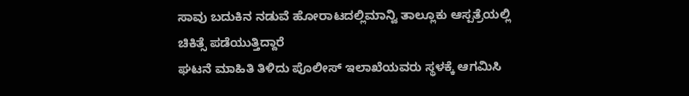ಸಾವು ಬದುಕಿನ ನಡುವೆ ಹೋರಾಟದಲ್ಲಿಮಾನ್ವಿ ತಾಲ್ಲೂಕು ಆಸ್ಪತ್ರೆಯಲ್ಲಿ ಚಿಕಿತ್ಸೆ ಪಡೆಯುತ್ತಿದ್ದಾರೆ
ಘಟನೆ ಮಾಹಿತಿ ತಿಳಿದು ಪೊಲೀಸ್ ಇಲಾಖೆಯವರು ಸ್ಥಳಕ್ಕೆ ಆಗಮಿಸಿ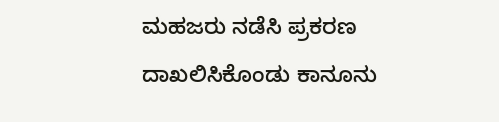ಮಹಜರು ನಡೆಸಿ ಪ್ರಕರಣ ದಾಖಲಿಸಿಕೊಂಡು ಕಾನೂನು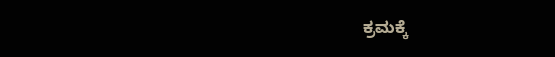ಕ್ರಮಕ್ಕೆ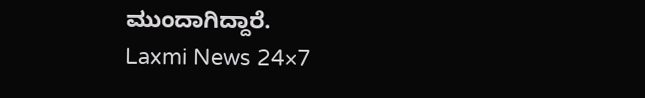ಮುಂದಾಗಿದ್ದಾರೆ.
Laxmi News 24×7